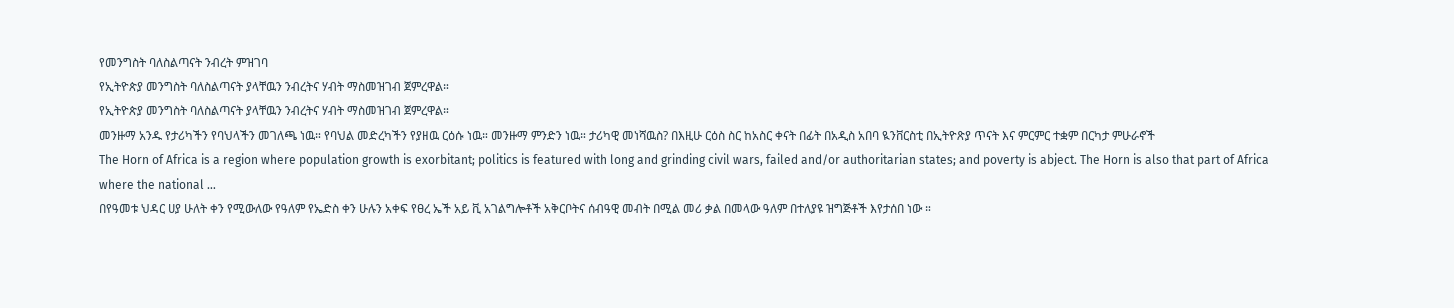የመንግስት ባለስልጣናት ንብረት ምዝገባ
የኢትዮጵያ መንግስት ባለስልጣናት ያላቸዉን ንብረትና ሃብት ማስመዝገብ ጀምረዋል።
የኢትዮጵያ መንግስት ባለስልጣናት ያላቸዉን ንብረትና ሃብት ማስመዝገብ ጀምረዋል።
መንዙማ አንዱ የታሪካችን የባህላችን መገለጫ ነዉ። የባህል መድረካችን የያዘዉ ርዕሱ ነዉ። መንዙማ ምንድን ነዉ። ታሪካዊ መነሻዉስ? በእዚሁ ርዕስ ስር ከአስር ቀናት በፊት በአዲስ አበባ ዪንቨርስቲ በኢትዮጽያ ጥናት እና ምርምር ተቋም በርካታ ምሁራኖች
The Horn of Africa is a region where population growth is exorbitant; politics is featured with long and grinding civil wars, failed and/or authoritarian states; and poverty is abject. The Horn is also that part of Africa where the national …
በየዓመቱ ህዳር ሀያ ሁለት ቀን የሚውለው የዓለም የኤድስ ቀን ሁሉን አቀፍ የፀረ ኤች አይ ቪ አገልግሎቶች አቅርቦትና ሰብዓዊ መብት በሚል መሪ ቃል በመላው ዓለም በተለያዩ ዝግጅቶች እየታሰበ ነው ።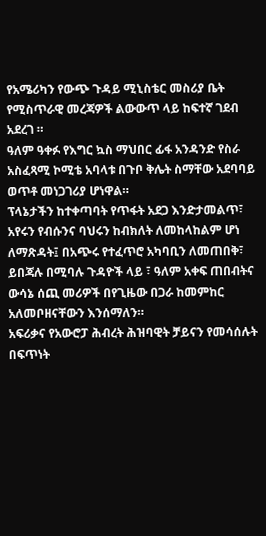የአሜሪካን የውጭ ጉዳይ ሚኒስቴር መስሪያ ቤት የሚስጥራዊ መረጃዎች ልውውጥ ላይ ከፍተኛ ገደብ አደረገ ።
ዓለም ዓቀፉ የእግር ኳስ ማህበር ፊፋ አንዳንድ የስራ አስፈጻሚ ኮሚቴ አባላቱ በጉቦ ቅሌት ስማቸው አደባባይ ወጥቶ መነጋገሪያ ሆነዋል።
ፕላኔታችን ከተቀጣባት የጥፋት አደጋ እንድታመልጥ፣ አየሩን የብሱንና ባህሩን ከብክለት ለመከላከልም ሆነ ለማጽዳት፤ በአጭሩ የተፈጥሮ አካባቢን ለመጠበቅ፣ ይበጃሉ በሚባሉ ጉዳዮች ላይ ፣ ዓለም አቀፍ ጠበብትና ውሳኔ ሰጪ መሪዎች በየጊዜው በጋራ ከመምከር አለመቦዘናቸውን እንሰማለን።
አፍሪቃና የአውሮፓ ሕብረት ሕዝባዊት ቻይናን የመሳሰሉት በፍጥነት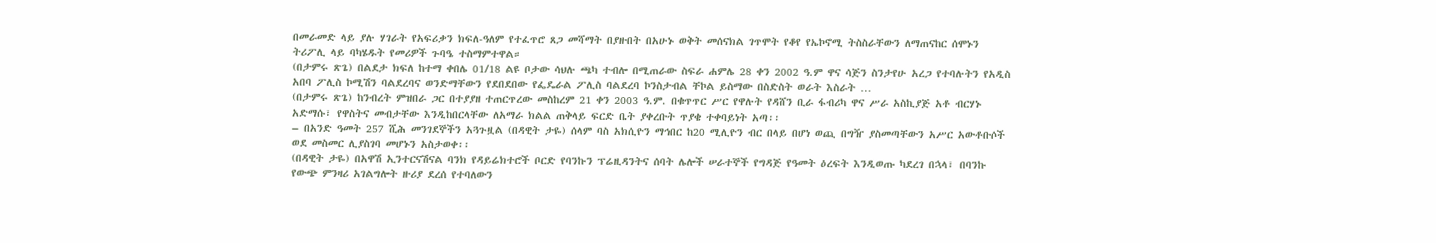በመራመድ ላይ ያሉ ሃገራት የአፍሪቃን ክፍለ-ዓለም የተፈጥሮ ጸጋ መሻማት በያዙበት በአሁኑ ወቅት መሰናክል ገጥሞት የቆየ የኤኮኖሚ ትስስራቸውን ለማጠናከር ሰሞኑን ትሪፖሊ ላይ ባካሄዱት የመሪዎች ጉባዔ ተስማምተዋል።
(በታምሩ ጽጌ) በልደታ ክፍለ ከተማ ቀበሌ 01/18 ልዩ ቦታው ሳህሉ ጫካ ተብሎ በሚጠራው ስፍራ ሐምሌ 28 ቀን 2002 ዓ.ም ዋና ሳጅን ስንታየሁ አረጋ የተባሉትን የአዲስ አበባ ፖሊስ ኮሚሽን ባልደረባና ወንድማቸውን የደበደበው የፌዴራል ፖሊስ ባልደረባ ኮንስታብል ቸኮል ይስማው በስድስት ወራት እስራት …
(በታምሩ ጽጌ) ከንብረት ምዝበራ ጋር በተያያዘ ተጠርጥረው መስከረም 21 ቀን 2003 ዓ.ም. በቁጥጥር ሥር የዋሉት የዳሸን ቢራ ፋብሪካ ዋና ሥራ አስኪያጅ አቶ ብርሃኑ አድማሱ፣ የዋስትና መብታቸው እንዲከበርላቸው ለአማራ ክልል ጠቅላይ ፍርድ ቤት ያቀረቡት ጥያቄ ተቀባይነት አጣ፡፡
– በአንድ ዓመት 257 ሺሕ መንገደኞችን አጓጉዟል (በዳዊት ታዬ) ሰላም ባስ አክሲዮን ማኅበር ከ20 ሚሊዮን ብር በላይ በሆነ ወጪ በግዥ ያስመጣቸውን አሥር አውቶቡሶች ወደ መስመር ሊያስገባ መሆኑን አስታወቀ፡፡
(በዳዊት ታዬ) በአዋሽ ኢንተርናሽናል ባንክ የዳይሬክተሮች ቦርድ የባንኩን ፕሬዚዳንትና ሰባት ሌሎች ሠራተኞች የግዳጅ የዓመት ዕረፍት እንዲወጡ ካደረገ በኋላ፣ በባንኩ የውጭ ምንዛሪ አገልግሎት ዙሪያ ደረሰ የተባለውን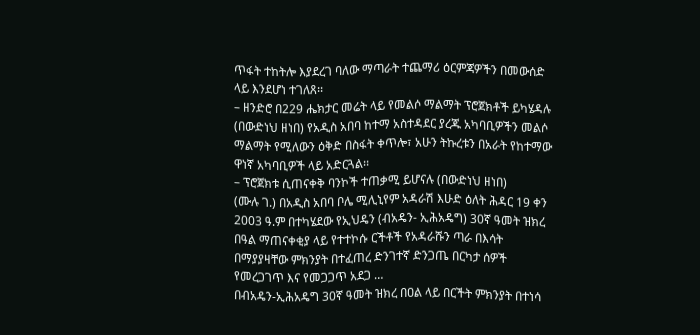ጥፋት ተከትሎ እያደረገ ባለው ማጣራት ተጨማሪ ዕርምጃዎችን በመውሰድ ላይ እንደሆነ ተገለጸ፡፡
– ዘንድሮ በ229 ሔክታር መሬት ላይ የመልሶ ማልማት ፕሮጀክቶች ይካሄዳሉ (በውድነህ ዘነበ) የአዲስ አበባ ከተማ አስተዳደር ያረጁ አካባቢዎችን መልሶ ማልማት የሚለውን ዕቅድ በስፋት ቀጥሎ፣ አሁን ትኩረቱን በአራት የከተማው ዋነኛ አካባቢዎች ላይ አድርጓል፡፡
– ፕሮጀክቱ ሲጠናቀቅ ባንኮች ተጠቃሚ ይሆናሉ (በውድነህ ዘነበ)
(ሙሉ ገ.) በአዲስ አበባ ቦሌ ሚሊኒየም አዳራሽ እሁድ ዕለት ሕዳር 19 ቀን 2003 ዓ.ም በተካሄደው የኢህዴን (ብአዴን- ኢሕአዴግ) 30ኛ ዓመት ዝክረ በዓል ማጠናቀቂያ ላይ የተተኮሱ ርችቶች የአዳራሹን ጣራ በእሳት በማያያዛቸው ምክንያት በተፈጠረ ድንገተኛ ድንጋጤ በርካታ ሰዎች የመረጋገጥ እና የመጋጋጥ አደጋ …
በብአዴን-ኢሕአዴግ 30ኛ ዓመት ዝክረ በዐል ላይ በርችት ምክንያት በተነሳ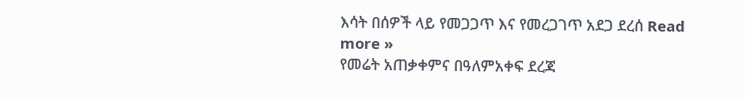እሳት በሰዎች ላይ የመጋጋጥ እና የመረጋገጥ አደጋ ደረሰ Read more »
የመሬት አጠቃቀምና በዓለምአቀፍ ደረጃ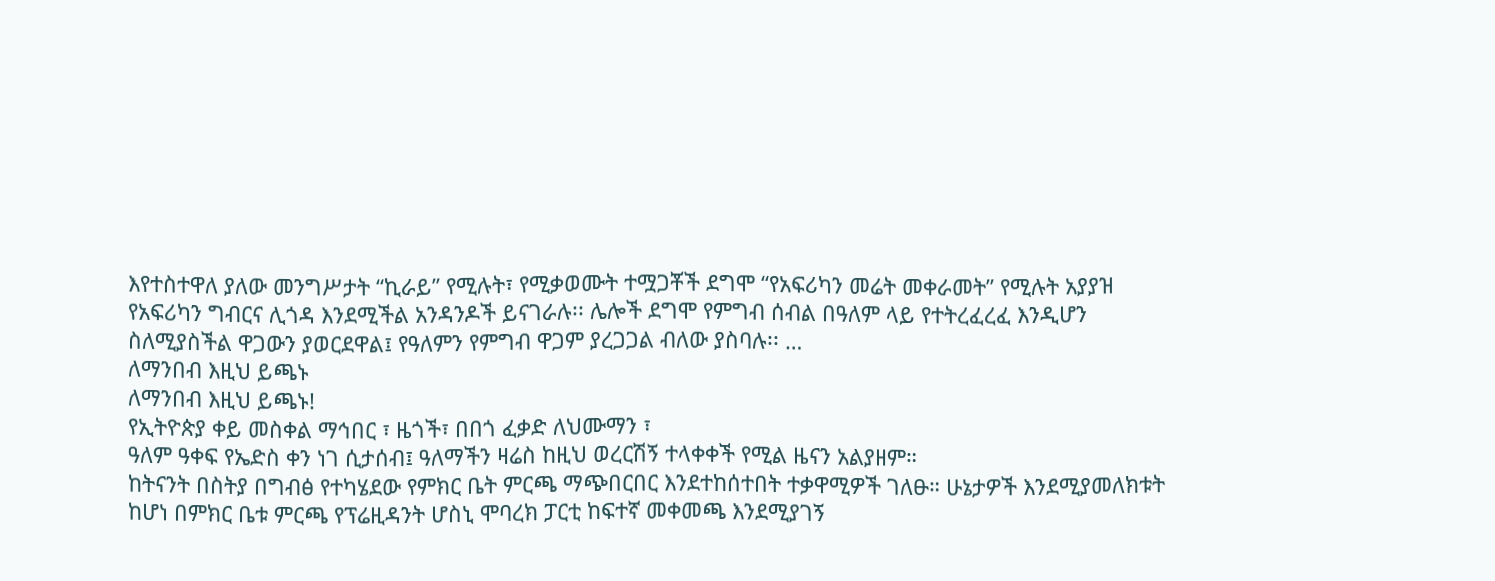እየተስተዋለ ያለው መንግሥታት “ኪራይ” የሚሉት፣ የሚቃወሙት ተሟጋቾች ደግሞ “የአፍሪካን መሬት መቀራመት” የሚሉት አያያዝ የአፍሪካን ግብርና ሊጎዳ እንደሚችል አንዳንዶች ይናገራሉ፡፡ ሌሎች ደግሞ የምግብ ሰብል በዓለም ላይ የተትረፈረፈ እንዲሆን ስለሚያስችል ዋጋውን ያወርደዋል፤ የዓለምን የምግብ ዋጋም ያረጋጋል ብለው ያስባሉ፡፡ …
ለማንበብ እዚህ ይጫኑ
ለማንበብ እዚህ ይጫኑ!
የኢትዮጵያ ቀይ መስቀል ማኅበር ፣ ዜጎች፣ በበጎ ፈቃድ ለህሙማን ፣
ዓለም ዓቀፍ የኤድስ ቀን ነገ ሲታሰብ፤ ዓለማችን ዛሬስ ከዚህ ወረርሽኝ ተላቀቀች የሚል ዜናን አልያዘም።
ከትናንት በስትያ በግብፅ የተካሄደው የምክር ቤት ምርጫ ማጭበርበር እንደተከሰተበት ተቃዋሚዎች ገለፁ። ሁኔታዎች እንደሚያመለክቱት ከሆነ በምክር ቤቱ ምርጫ የፕሬዚዳንት ሆስኒ ሞባረክ ፓርቲ ከፍተኛ መቀመጫ እንደሚያገኝ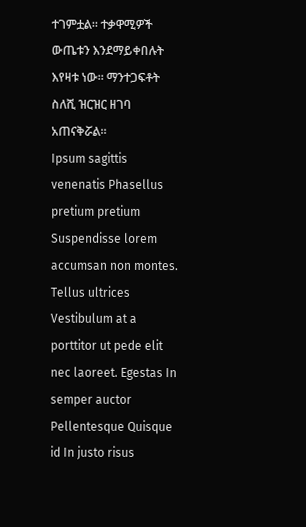ተገምቷል። ተቃዋሚዎች ውጤቱን እንደማይቀበሉት እየዛቱ ነው። ማንተጋፍቶት ስለሺ ዝርዝር ዘገባ አጠናቅሯል።
Ipsum sagittis venenatis Phasellus pretium pretium Suspendisse lorem accumsan non montes. Tellus ultrices Vestibulum at a porttitor ut pede elit nec laoreet. Egestas In semper auctor Pellentesque Quisque id In justo risus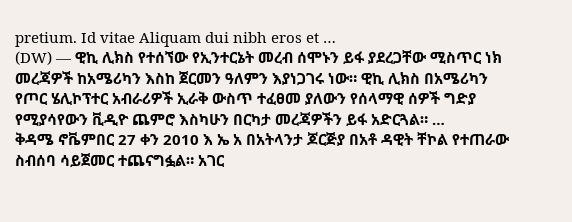pretium. Id vitae Aliquam dui nibh eros et …
(DW) — ዊኪ ሊክስ የተሰኘው የኢንተርኔት መረብ ሰሞኑን ይፋ ያደረጋቸው ሚስጥር ነክ መረጃዎች ከአሜሪካን እስከ ጀርመን ዓለምን እያነጋገሩ ነው። ዊኪ ሊክስ በአሜሪካን የጦር ሄሊኮፕተር አብራሪዎች ኢራቅ ውስጥ ተፈፀመ ያለውን የሰላማዊ ሰዎች ግድያ የሚያሳየውን ቪዲዮ ጨምሮ እስካሁን በርካታ መረጃዎችን ይፋ አድርጓል። …
ቅዳሜ ኖቬምበር 27 ቀን 2010 እ ኤ አ በአትላንታ ጆርጅያ በአቶ ዳዊት ቸኮል የተጠራው ስብሰባ ሳይጀመር ተጨናግፏል። አገር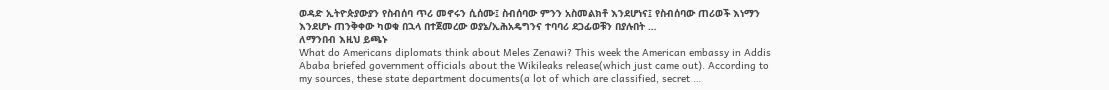ወዳድ ኢትዮጵያውያን የስብሰባ ጥሪ መኖሩን ሲሰሙ፤ ስብሰባው ምንን አስመልክቶ እንደሆነና፤ የስብሰባው ጠሪወች እነማን እንደሆኑ ጠንቅቀው ካወቁ በኋላ በተጀመረው ወያኔ/ኢሕአዴግንና ተባባሪ ደጋፊወቹን በያሉበት …
ለማንበብ እዚህ ይጫኑ
What do Americans diplomats think about Meles Zenawi? This week the American embassy in Addis Ababa briefed government officials about the Wikileaks release(which just came out). According to my sources, these state department documents(a lot of which are classified, secret …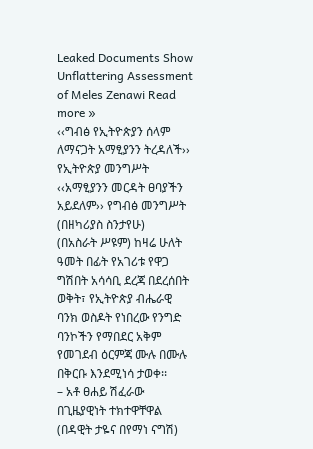Leaked Documents Show Unflattering Assessment of Meles Zenawi Read more »
‹‹ግብፅ የኢትዮጵያን ሰላም ለማናጋት አማፂያንን ትረዳለች›› የኢትዮጵያ መንግሥት ‹‹አማፂያንን መርዳት ፀባያችን አይደለም›› የግብፅ መንግሥት (በዘካሪያስ ስንታየሁ)
(በአስራት ሥዩም) ከዛሬ ሁለት ዓመት በፊት የአገሪቱ የዋጋ ግሽበት አሳሳቢ ደረጃ በደረሰበት ወቅት፣ የኢትዮጵያ ብሔራዊ ባንክ ወስዶት የነበረው የንግድ ባንኮችን የማበደር አቅም የመገደብ ዕርምጃ ሙሉ በሙሉ በቅርቡ እንደሚነሳ ታወቀ፡፡
– አቶ ፀሐይ ሽፈራው በጊዜያዊነት ተክተዋቸዋል (በዳዊት ታዬና በየማነ ናግሽ)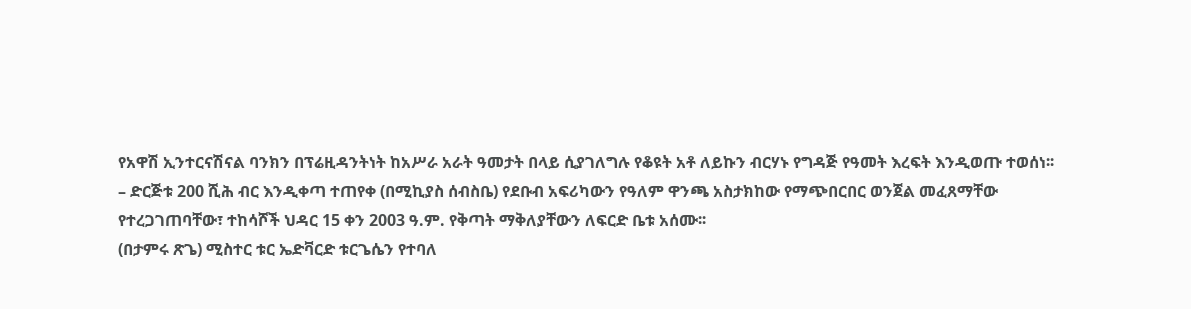የአዋሽ ኢንተርናሽናል ባንክን በፕሬዚዳንትነት ከአሥራ አራት ዓመታት በላይ ሲያገለግሉ የቆዩት አቶ ለይኩን ብርሃኑ የግዳጅ የዓመት እረፍት እንዲወጡ ተወሰነ፡፡
– ድርጅቱ 200 ሺሕ ብር እንዲቀጣ ተጠየቀ (በሚኪያስ ሰብስቤ) የደቡብ አፍሪካውን የዓለም ዋንጫ አስታክከው የማጭበርበር ወንጀል መፈጸማቸው የተረጋገጠባቸው፣ ተከሳሾች ህዳር 15 ቀን 2003 ዓ.ም. የቅጣት ማቅለያቸውን ለፍርድ ቤቱ አሰሙ፡፡
(በታምሩ ጽጌ) ሚስተር ቱር ኤድቫርድ ቱርጌሴን የተባለ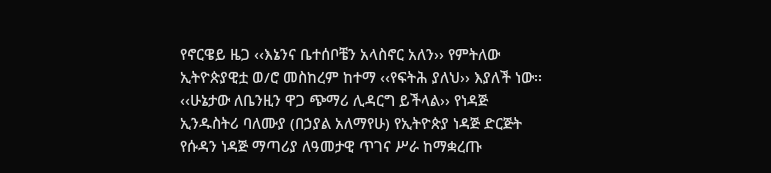የኖርዌይ ዜጋ ‹‹እኔንና ቤተሰቦቼን አላስኖር አለን›› የምትለው ኢትዮጵያዊቷ ወ/ሮ መስከረም ከተማ ‹‹የፍትሕ ያለህ›› እያለች ነው፡፡
‹‹ሁኔታው ለቤንዚን ዋጋ ጭማሪ ሊዳርግ ይችላል›› የነዳጅ ኢንዱስትሪ ባለሙያ (በኃያል አለማየሁ) የኢትዮጵያ ነዳጅ ድርጅት የሱዳን ነዳጅ ማጣሪያ ለዓመታዊ ጥገና ሥራ ከማቋረጡ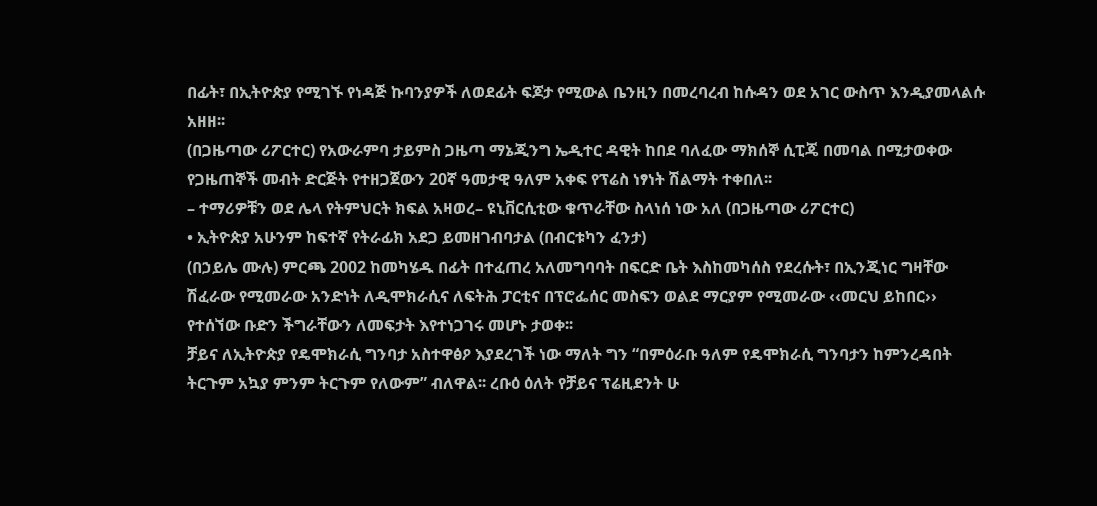በፊት፣ በኢትዮጵያ የሚገኙ የነዳጅ ኩባንያዎች ለወደፊት ፍጆታ የሚውል ቤንዚን በመረባረብ ከሱዳን ወደ አገር ውስጥ እንዲያመላልሱ አዘዘ፡፡
(በጋዜጣው ሪፖርተር) የአውራምባ ታይምስ ጋዜጣ ማኔጂንግ ኤዲተር ዳዊት ከበደ ባለፈው ማክሰኞ ሲፒጄ በመባል በሚታወቀው የጋዜጠኞች መብት ድርጅት የተዘጋጀውን 20ኛ ዓመታዊ ዓለም አቀፍ የፕሬስ ነፃነት ሽልማት ተቀበለ፡፡
– ተማሪዎቹን ወደ ሌላ የትምህርት ክፍል አዛወረ– ዩኒቨርሲቲው ቁጥራቸው ስላነሰ ነው አለ (በጋዜጣው ሪፖርተር)
• ኢትዮጵያ አሁንም ከፍተኛ የትራፊክ አደጋ ይመዘገብባታል (በብርቱካን ፈንታ)
(በኃይሌ ሙሉ) ምርጫ 2002 ከመካሄዱ በፊት በተፈጠረ አለመግባባት በፍርድ ቤት እስከመካሰስ የደረሱት፣ በኢንጂነር ግዛቸው ሽፈራው የሚመራው አንድነት ለዲሞክራሲና ለፍትሕ ፓርቲና በፕሮፌሰር መስፍን ወልደ ማርያም የሚመራው ‹‹መርህ ይከበር›› የተሰኘው ቡድን ችግራቸውን ለመፍታት እየተነጋገሩ መሆኑ ታወቀ፡፡
ቻይና ለኢትዮጵያ የዴሞክራሲ ግንባታ አስተዋፅዖ እያደረገች ነው ማለት ግን “በምዕራቡ ዓለም የዴሞክራሲ ግንባታን ከምንረዳበት ትርጉም አኳያ ምንም ትርጉም የለውም” ብለዋል፡፡ ረቡዕ ዕለት የቻይና ፕሬዚደንት ሁ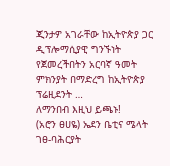ጂንታዎ አገራቸው ከኢትዮጵያ ጋር ዲፕሎማሲያዊ ግንኙነት የጀመረችበትን አርባኛ ዓመት ምክንያት በማድረግ ከኢትዮጵያ ፕሬዚደንት …
ለማንበብ እዚህ ይጫኑ!
(አሮን ፀሀዬ) ኤደን ቤቲና ሜላት ገፀ-ባሕርያት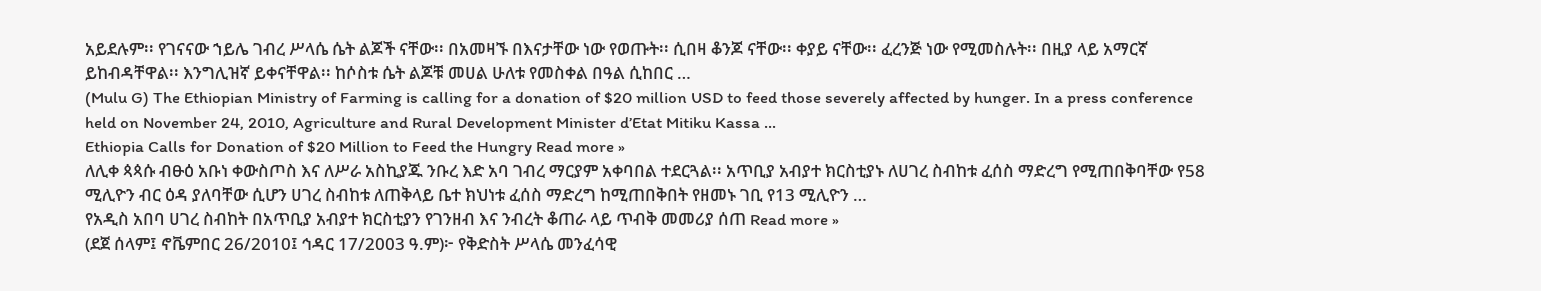አይደሉም፡፡ የገናናው ኀይሌ ገብረ ሥላሴ ሴት ልጆች ናቸው፡፡ በአመዛኙ በእናታቸው ነው የወጡት፡፡ ሲበዛ ቆንጆ ናቸው፡፡ ቀያይ ናቸው፡፡ ፈረንጅ ነው የሚመስሉት፡፡ በዚያ ላይ አማርኛ ይከብዳቸዋል፡፡ እንግሊዝኛ ይቀናቸዋል፡፡ ከሶስቱ ሴት ልጆቹ መሀል ሁለቱ የመስቀል በዓል ሲከበር …
(Mulu G) The Ethiopian Ministry of Farming is calling for a donation of $20 million USD to feed those severely affected by hunger. In a press conference held on November 24, 2010, Agriculture and Rural Development Minister d’Etat Mitiku Kassa …
Ethiopia Calls for Donation of $20 Million to Feed the Hungry Read more »
ለሊቀ ጳጳሱ ብፁዕ አቡነ ቀውስጦስ እና ለሥራ አስኪያጁ ንቡረ እድ አባ ገብረ ማርያም አቀባበል ተደርጓል፡፡ አጥቢያ አብያተ ክርስቲያኑ ለሀገረ ስብከቱ ፈሰስ ማድረግ የሚጠበቅባቸው የ58 ሚሊዮን ብር ዕዳ ያለባቸው ሲሆን ሀገረ ስብከቱ ለጠቅላይ ቤተ ክህነቱ ፈሰስ ማድረግ ከሚጠበቅበት የዘመኑ ገቢ የ13 ሚሊዮን …
የአዲስ አበባ ሀገረ ስብከት በአጥቢያ አብያተ ክርስቲያን የገንዘብ እና ንብረት ቆጠራ ላይ ጥብቅ መመሪያ ሰጠ Read more »
(ደጀ ሰላም፤ ኖቬምበር 26/2010፤ ኅዳር 17/2003 ዓ.ም)፦ የቅድስት ሥላሴ መንፈሳዊ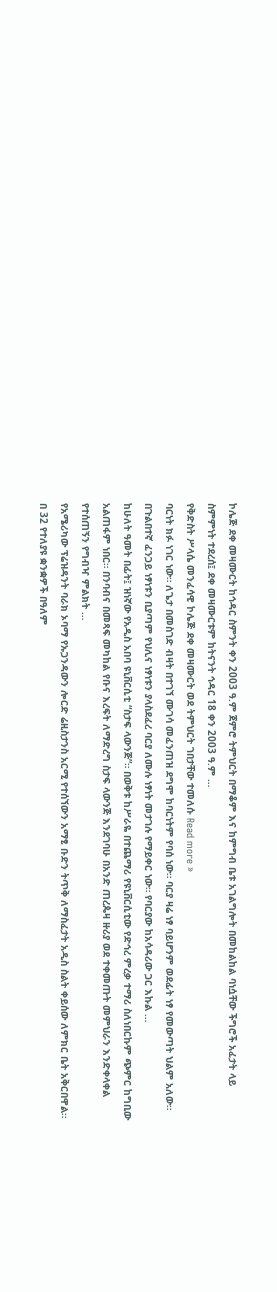ኮሌጅ ደቀ መዛሙርት ከኅዳር ስምንት ቀን 2003 ዓ.ም ጀምሮ ትምህርት በማቆም እና ከምግብ ቤቱ አገልግሎት በመከልከል ባነሷቸው ችግሮች አፈታት ላይ ስምምነት ተደረሰ፤ ደቀ መዛሙርቱም ከትናንት ኅዳር 18 ቀን 2003 ዓ.ም …
የቅድስት ሥላሴ መንፈሳዊ ኮሌጅ ደቀ መዛሙርት ወደ ትምህርት ገበታቸው ተመለሱ Read more »
ባርነት ክፉ ነገር ነው። ለጌታ በመስገድ ብዛት በተገኘ ሙገሳ መፈንጠዝ ደግሞ ከባርነትም የባሰ ነው። ባርያ ዛሬ ነፃ ባይሆንም ወደፊት ነፃ የመውጣት ህልም አለው። በጉልበተኛ ፈንጋይ ነፃነቱን ቢያጣም የህሊና ነፃነቱን ያላስደፈረ ባርያ ለሙሉ ነፃነት መታገሉ የማይቀር ነው። የባርያው ከአሳዳሪው ጋር እኩል …
ከሁለት ዓመት በፊት፤ ዝነኛው የአዲስ አበባ ዩኒቨርሲቲ “ስታፍ ላውንጅ”። በወቅቱ ከሥራዬ በተጨማሪ የዩኒቨርሲቲው የድኅረ ምረቃ ተማሪ ስለነበርኩም ጭምር ከግቢው አልጠፋም ነበር። በንባብና በመጻፍ መካከል የቡና እረፍት ለማድረግ ስታፍ ላውንጅ እንደገባሁ በአንድ ጠረጴዛ ዙሪያ ወደ ተቀመጡት መምህራን እንድቀላቀል የተሰጠኝን የግብዣ ምልክት …
የአሜሪካው ፕሬዝዳንት ባራክ ኦባማ የኡጋንዳውን ሎርድ ሬዚስታንስ አርሚ የተሰኘውን አማፂ ቡድን ትጥቅ ለማስፈታት አዲስ ስልት ቀይሰው ለምክር ቤት አቅርበዋል።
በ 32 የተለያዩ ቋንቋዎች በዓለም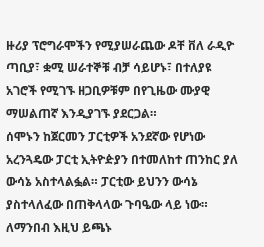ዙሪያ ፕሮግራሞችን የሚያሠራጨው ዶቸ ቨለ ራዲዮ ጣቢያ፣ ቋሚ ሠራተኞቹ ብቻ ሳይሆኑ፣ በተለያዩ አገሮች የሚገኙ ዘጋቢዎቹም በየጊዜው ሙያዊ ማሠልጠኛ እንዲያገኙ ያደርጋል።
ሰሞኑን ከጀርመን ፓርቲዎች አንደኛው የሆነው አረንጓዴው ፓርቲ ኢትዮዽያን በተመለከተ ጠንከር ያለ ውሳኔ አስተላልፏል። ፓርቲው ይህንን ውሳኔ ያስተላለፈው በጠቅላላው ጉባዔው ላይ ነው።
ለማንበብ እዚህ ይጫኑ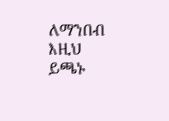ለማንበብ እዚህ ይጫኑ